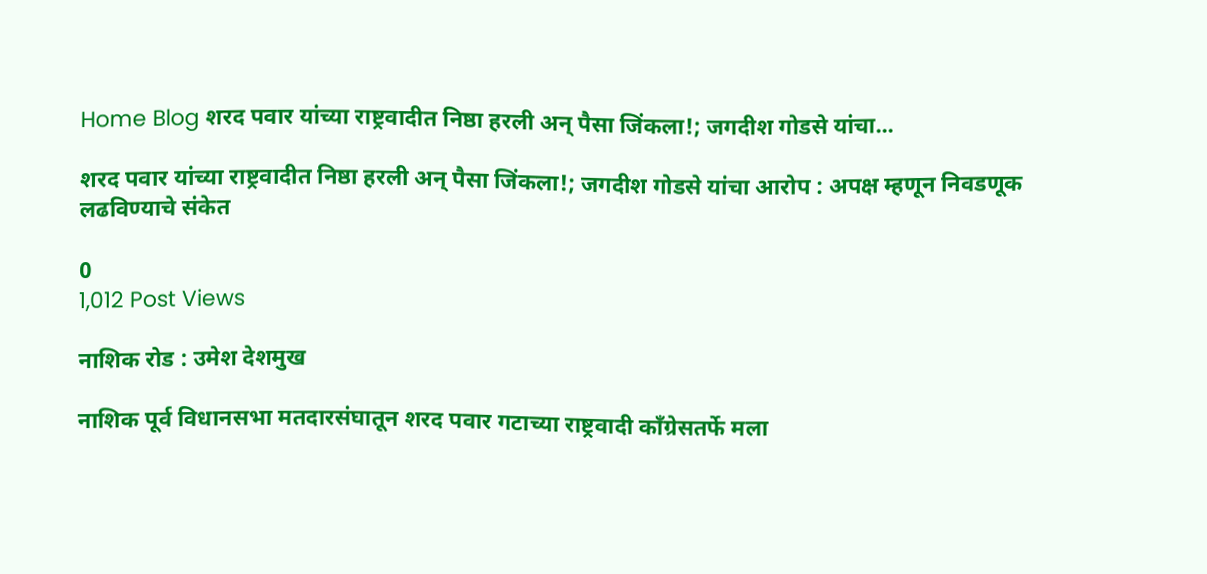Home Blog शरद पवार यांच्या राष्ट्रवादीत निष्ठा हरली अन् पैसा जिंकला!; जगदीश गोडसे यांचा...

शरद पवार यांच्या राष्ट्रवादीत निष्ठा हरली अन् पैसा जिंकला!; जगदीश गोडसे यांचा आरोप : अपक्ष म्हणून निवडणूक लढविण्याचे संकेत

0
1,012 Post Views

नाशिक रोड : उमेश देशमुख

नाशिक पूर्व विधानसभा मतदारसंघातून शरद पवार गटाच्या राष्ट्रवादी काँग्रेसतर्फे मला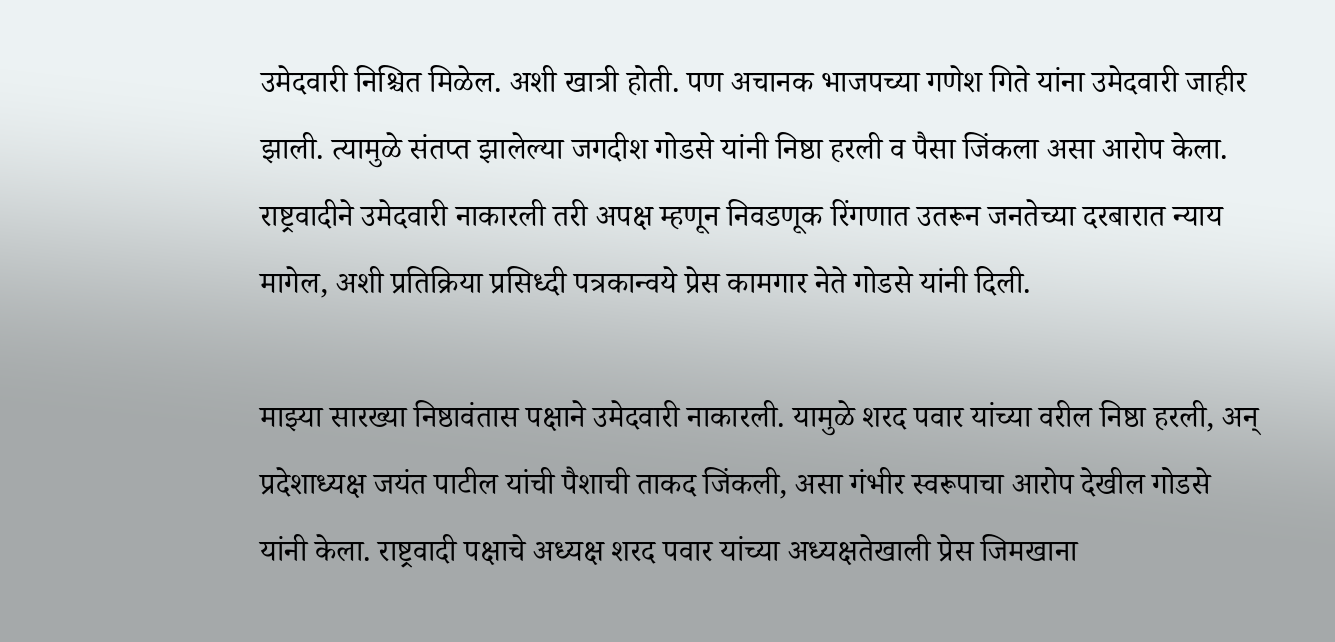उमेदवारी निश्चित मिळेल. अशी खात्री होती. पण अचानक भाजपच्या गणेश गिते यांना उमेदवारी जाहीर झाली. त्यामुळे संतप्त झालेल्या जगदीश गोडसे यांनी निष्ठा हरली व पैसा जिंकला असा आरोप केला. राष्ट्रवादीने उमेदवारी नाकारली तरी अपक्ष म्हणून निवडणूक रिंगणात उतरून जनतेच्या दरबारात न्याय मागेल, अशी प्रतिक्रिया प्रसिध्दी पत्रकान्वये प्रेस कामगार नेते गोडसे यांनी दिली.

माझ्या सारख्या निष्ठावंतास पक्षाने उमेदवारी नाकारली. यामुळे शरद पवार यांच्या वरील निष्ठा हरली, अन् प्रदेशाध्यक्ष जयंत पाटील यांची पैशाची ताकद जिंकली, असा गंभीर स्वरूपाचा आरोप देखील गोडसे यांनी केला. राष्ट्रवादी पक्षाचे अध्यक्ष शरद पवार यांच्या अध्यक्षतेखाली प्रेस जिमखाना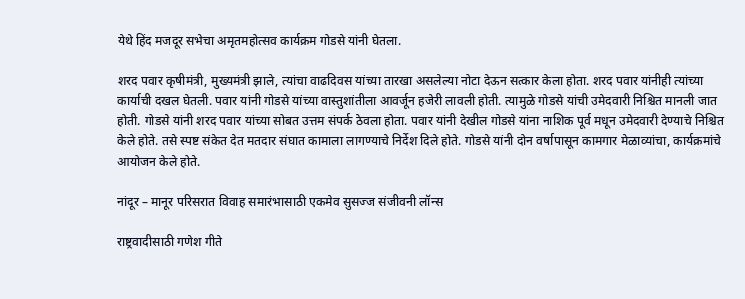येथे हिंद मजदूर सभेचा अमृतमहोत्सव कार्यक्रम गोडसे यांनी घेतला.

शरद पवार कृषीमंत्री, मुख्यमंत्री झाले, त्यांचा वाढदिवस यांच्या तारखा असलेल्या नोटा देऊन सत्कार केला होता. शरद पवार यांनीही त्यांच्या कार्याची दखल घेतली. पवार यांनी गोडसे यांच्या वास्तुशांतीला आवर्जून हजेरी लावली होती. त्यामुळे गोडसे यांची उमेदवारी निश्चित मानली जात होती. गोडसे यांनी शरद पवार यांच्या सोबत उत्तम संपर्क ठेवला होता. पवार यांनी देखील गोडसे यांना नाशिक पूर्व मधून उमेदवारी देण्याचे निश्चित केले होते. तसे स्पष्ट संकेत देत मतदार संघात कामाला लागण्याचे निर्देश दिले होते. गोडसे यांनी दोन वर्षापासून कामगार मेळाव्यांचा, कार्यक्रमांचे आयोजन केले होते.

नांदूर – मानूर परिसरात विवाह समारंभासाठी एकमेव सुसज्ज संजीवनी लॉन्स

राष्ट्रवादीसाठी गणेश गीते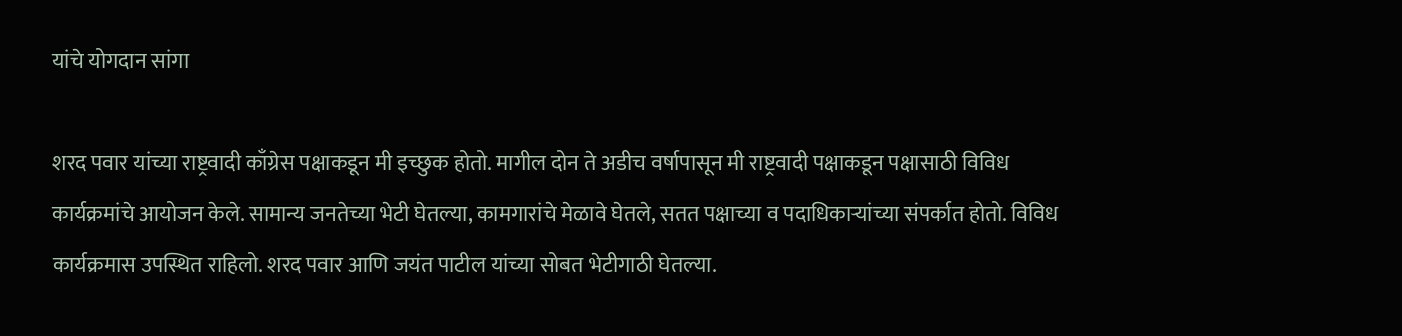यांचे योगदान सांगा

शरद पवार यांच्या राष्ट्रवादी काँग्रेस पक्षाकडून मी इच्छुक होतो. मागील दोन ते अडीच वर्षापासून मी राष्ट्रवादी पक्षाकडून पक्षासाठी विविध कार्यक्रमांचे आयोजन केले. सामान्य जनतेच्या भेटी घेतल्या, कामगारांचे मेळावे घेतले, सतत पक्षाच्या व पदाधिकाऱ्यांच्या संपर्कात होतो. विविध कार्यक्रमास उपस्थित राहिलो. शरद पवार आणि जयंत पाटील यांच्या सोबत भेटीगाठी घेतल्या.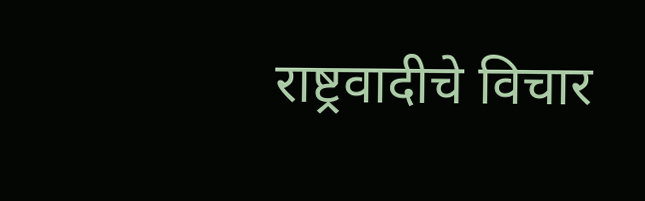राष्ट्रवादीचे विचार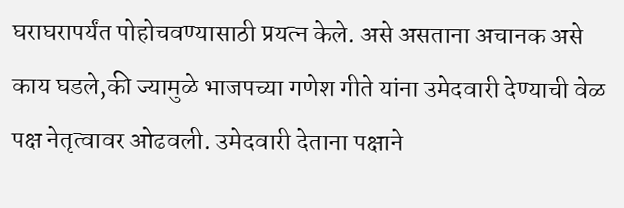घराघरापर्यंत पोहोचवण्यासाठी प्रयत्न केले. असे असताना अचानक असे काय घडले,की ज्यामुळे भाजपच्या गणेश गीते यांना उमेदवारी देण्याची वेळ पक्ष नेतृत्वावर ओढवली. उमेदवारी देताना पक्षाने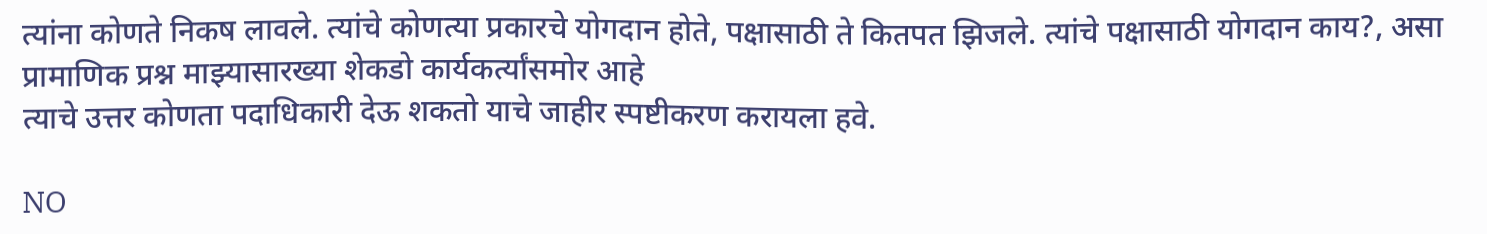त्यांना कोणते निकष लावले. त्यांचे कोणत्या प्रकारचे योगदान होते, पक्षासाठी ते कितपत झिजले. त्यांचे पक्षासाठी योगदान काय?, असा प्रामाणिक प्रश्न माझ्यासारख्या शेकडो कार्यकर्त्यांसमोर आहे
त्याचे उत्तर कोणता पदाधिकारी देऊ शकतो याचे जाहीर स्पष्टीकरण करायला हवे.

NO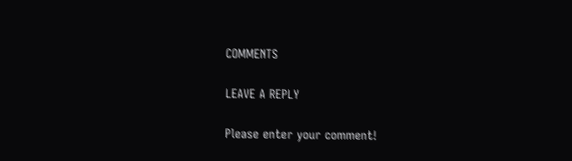COMMENTS

LEAVE A REPLY

Please enter your comment!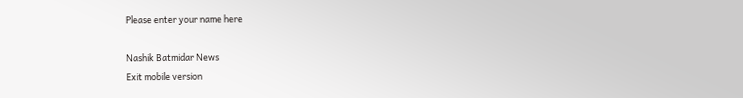Please enter your name here

Nashik Batmidar News
Exit mobile version